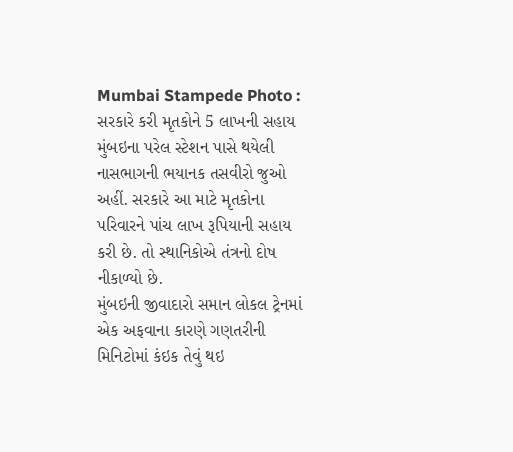Mumbai Stampede Photo : સરકારે કરી મૃતકોને 5 લાખની સહાય
મુંબઇના પરેલ સ્ટેશન પાસે થયેલી નાસભાગની ભયાનક તસવીરો જુઓ અહીં. સરકારે આ માટે મૃતકોના પરિવારને પાંચ લાખ રૂપિયાની સહાય કરી છે. તો સ્થાનિકોએ તંત્રનો દોષ નીકાળ્યો છે.
મુંબઇની જીવાદારો સમાન લોકલ ટ્રેનમાં એક અફવાના કારણે ગણતરીની મિનિટોમાં કંઇક તેવું થઇ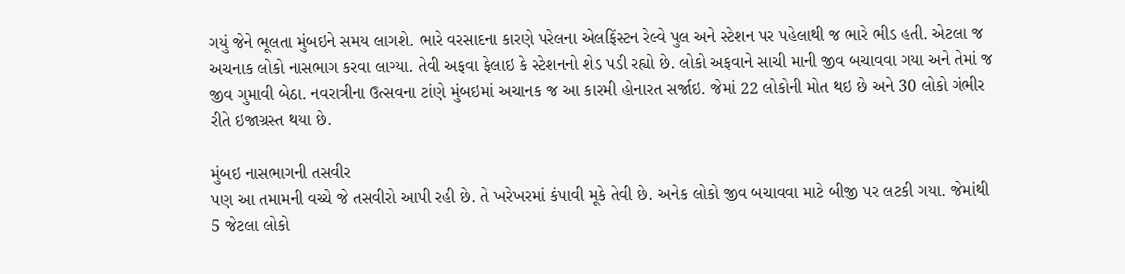ગયું જેને ભૂલતા મુંબઇને સમય લાગશે. ભારે વરસાદના કારણે પરેલના એલફિંસ્ટન રેલ્વે પુલ અને સ્ટેશન પર પહેલાથી જ ભારે ભીડ હતી. એટલા જ અચનાક લોકો નાસભાગ કરવા લાગ્યા. તેવી અફવા ફેલાઇ કે સ્ટેશનનો શેડ પડી રહ્યો છે. લોકો અફવાને સાચી માની જીવ બચાવવા ગયા અને તેમાં જ જીવ ગુમાવી બેઠા. નવરાત્રીના ઉત્સવના ટાંણે મુંબઇમાં અચાનક જ આ કારમી હોનારત સર્જાઇ. જેમાં 22 લોકોની મોત થઇ છે અને 30 લોકો ગંભીર રીતે ઇજાગ્રસ્ત થયા છે.

મુંબઇ નાસભાગની તસવીર
પણ આ તમામની વચ્ચે જે તસવીરો આપી રહી છે. તે ખરેખરમાં કંપાવી મૂકે તેવી છે. અનેક લોકો જીવ બચાવવા માટે બીજી પર લટકી ગયા. જેમાંથી 5 જેટલા લોકો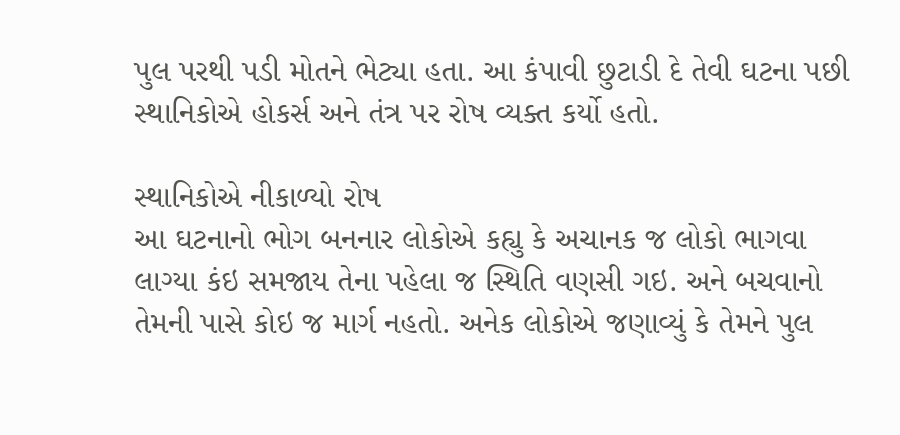પુલ પરથી પડી મોતને ભેટ્યા હતા. આ કંપાવી છુટાડી દે તેવી ઘટના પછી સ્થાનિકોએ હોકર્સ અને તંત્ર પર રોષ વ્યક્ત કર્યો હતો.

સ્થાનિકોએ નીકાળ્યો રોષ
આ ઘટનાનો ભોગ બનનાર લોકોએ કહ્યુ કે અચાનક જ લોકો ભાગવા લાગ્યા કંઇ સમજાય તેના પહેલા જ સ્થિતિ વણસી ગઇ. અને બચવાનો તેમની પાસે કોઇ જ માર્ગ નહતો. અનેક લોકોએ જણાવ્યું કે તેમને પુલ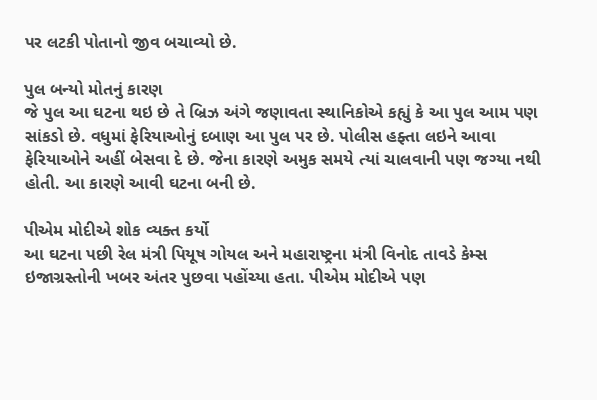પર લટકી પોતાનો જીવ બચાવ્યો છે.

પુલ બન્યો મોતનું કારણ
જે પુલ આ ઘટના થઇ છે તે બ્રિઝ અંગે જણાવતા સ્થાનિકોએ કહ્યું કે આ પુલ આમ પણ સાંકડો છે. વધુમાં ફેરિયાઓનું દબાણ આ પુલ પર છે. પોલીસ હફ્તા લઇને આવા ફેરિયાઓને અહીં બેસવા દે છે. જેના કારણે અમુક સમયે ત્યાં ચાલવાની પણ જગ્યા નથી હોતી. આ કારણે આવી ઘટના બની છે.

પીએમ મોદીએ શોક વ્યક્ત કર્યો
આ ઘટના પછી રેલ મંત્રી પિયૂષ ગોયલ અને મહારાષ્ટ્રના મંત્રી વિનોદ તાવડે કેમ્સ ઇજાગ્રસ્તોની ખબર અંતર પુછવા પહોંચ્યા હતા. પીએમ મોદીએ પણ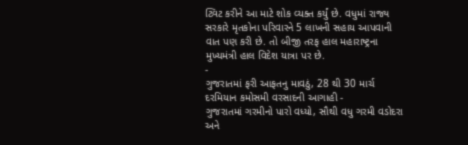ટ્વિટ કરીને આ માટે શોક વ્યક્ત કર્યું છે. વધુમાં રાજ્ય સરકારે મૃતકોના પરિવારને 5 લાખની સહાય આપવાની વાત પણ કરી છે. તો બીજી તરફ હાલ મહારાષ્ટ્રના મુખ્યમંત્રી હાલ વિદેશ યાત્રા પર છે.
-
ગુજરાતમાં ફરી આફતનુ માવઠું, 28 થી 30 માર્ચ દરમિયાન કમોસમી વરસાદની આગાહી -
ગુજરાતમાં ગરમીનો પારો વધ્યો, સૌથી વધુ ગરમી વડોદરા અને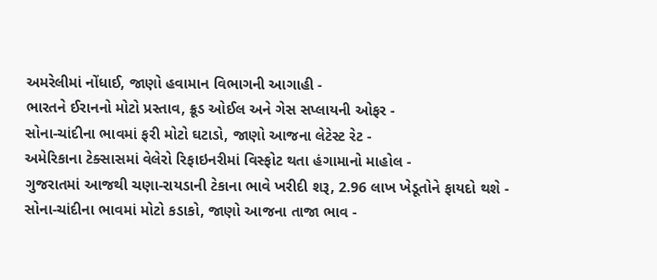અમરેલીમાં નોંધાઈ, જાણો હવામાન વિભાગની આગાહી -
ભારતને ઈરાનનો મોટો પ્રસ્તાવ, ક્રૂડ ઓઈલ અને ગેસ સપ્લાયની ઓફર -
સોના-ચાંદીના ભાવમાં ફરી મોટો ઘટાડો, જાણો આજના લેટેસ્ટ રેટ -
અમેરિકાના ટેક્સાસમાં વેલેરો રિફાઇનરીમાં વિસ્ફોટ થતા હંગામાનો માહોલ -
ગુજરાતમાં આજથી ચણા-રાયડાની ટેકાના ભાવે ખરીદી શરૂ, 2.96 લાખ ખેડૂતોને ફાયદો થશે -
સોના-ચાંદીના ભાવમાં મોટો કડાકો, જાણો આજના તાજા ભાવ -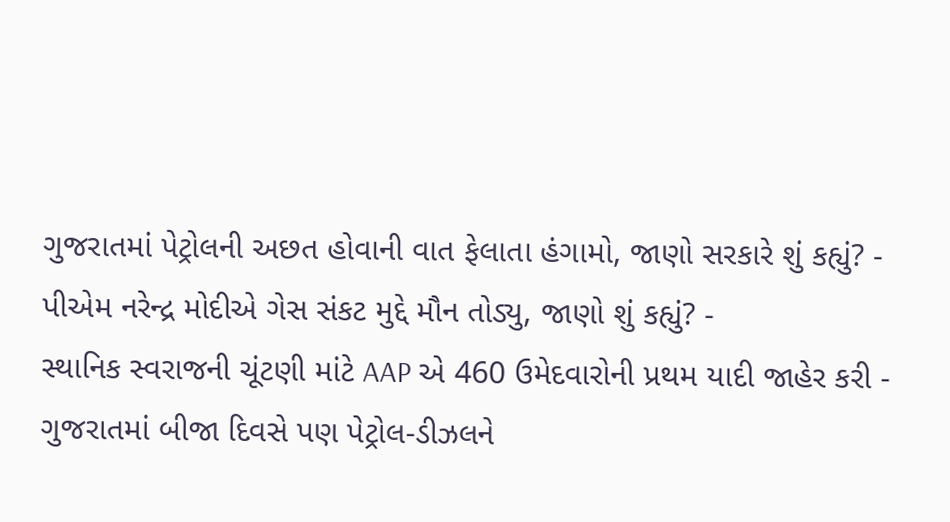ગુજરાતમાં પેટ્રોલની અછત હોવાની વાત ફેલાતા હંગામો, જાણો સરકારે શું કહ્યું? -
પીએમ નરેન્દ્ર મોદીએ ગેસ સંકટ મુદ્દે મૌન તોડ્યુ, જાણો શું કહ્યું? -
સ્થાનિક સ્વરાજની ચૂંટણી માંટે AAP એ 460 ઉમેદવારોની પ્રથમ યાદી જાહેર કરી -
ગુજરાતમાં બીજા દિવસે પણ પેટ્રોલ-ડીઝલને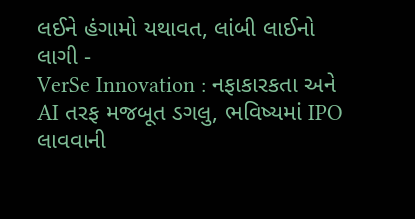લઈને હંગામો યથાવત, લાંબી લાઈનો લાગી -
VerSe Innovation : નફાકારકતા અને AI તરફ મજબૂત ડગલુ, ભવિષ્યમાં IPO લાવવાની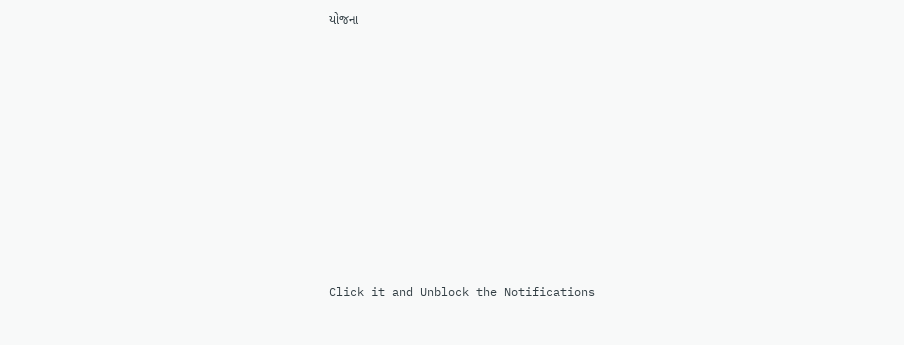યોજના










Click it and Unblock the Notifications